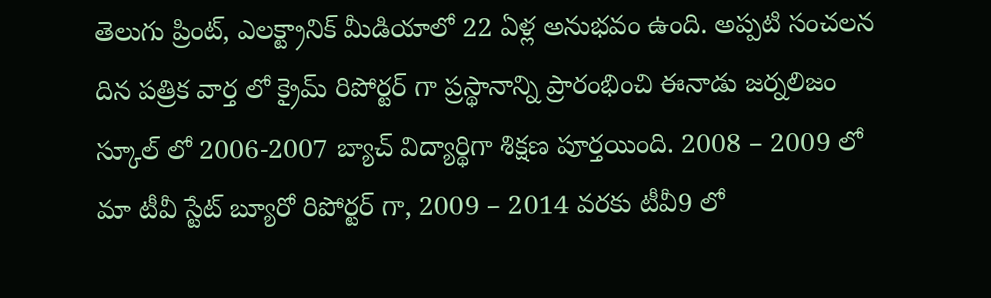తెలుగు ప్రింట్, ఎలక్ట్రానిక్ మీడియాలో 22 ఏళ్ల అనుభవం ఉంది. అప్పటి సంచలన దిన పత్రిక వార్త లో క్రైమ్ రిపోర్టర్ గా ప్రస్థానాన్ని ప్రారంభించి ఈనాడు జర్నలిజం స్కూల్ లో 2006-2007 బ్యాచ్ విద్యార్థిగా శిక్షణ పూర్తయింది. 2008 – 2009 లో మా టీవీ స్టేట్ బ్యూరో రిపోర్టర్ గా, 2009 – 2014 వరకు టీవీ9 లో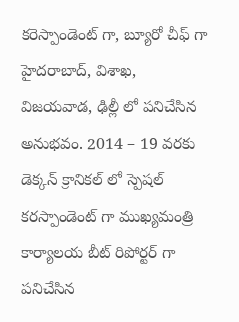కరెస్పాండెంట్ గా, బ్యూరో చీఫ్ గా హైదరాబాద్, విశాఖ, విజయవాడ, ఢిల్లీ లో పనిచేసిన అనుభవం. 2014 – 19 వరకు డెక్కన్ క్రానికల్ లో స్పెషల్ కరస్పాండెంట్ గా ముఖ్యమంత్రి కార్యాలయ బీట్ రిపోర్టర్ గా పనిచేసిన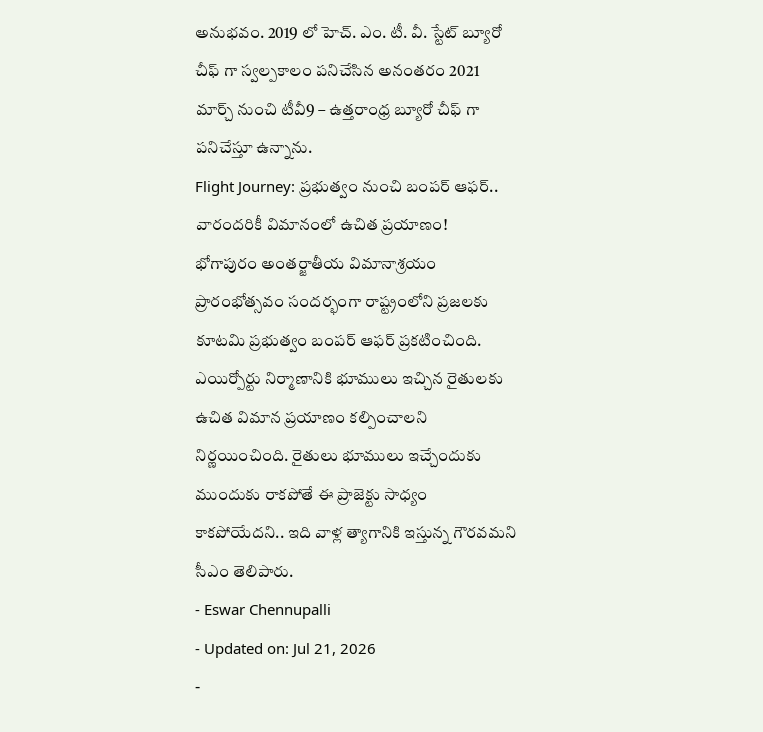అనుభవం. 2019 లో హెచ్. ఎం. టీ. వీ. స్టేట్ బ్యూరో చీఫ్ గా స్వల్పకాలం పనిచేసిన అనంతరం 2021 మార్చ్ నుంచి టీవీ9 – ఉత్తరాంధ్ర బ్యూరో చీఫ్ గా పనిచేస్తూ ఉన్నాను.
Flight Journey: ప్రభుత్వం నుంచి బంపర్ ఆఫర్.. వారందరికీ విమానంలో ఉచిత ప్రయాణం!
భోగాపురం అంతర్జాతీయ విమానాశ్రయం ప్రారంభోత్సవం సందర్భంగా రాష్ట్రంలోని ప్రజలకు కూటమి ప్రభుత్వం బంపర్ ఆఫర్ ప్రకటించింది. ఎయిర్పోర్టు నిర్మాణానికి భూములు ఇచ్చిన రైతులకు ఉచిత విమాన ప్రయాణం కల్పించాలని నిర్ణయించింది. రైతులు భూములు ఇచ్చేందుకు ముందుకు రాకపోతే ఈ ప్రాజెక్టు సాధ్యం కాకపోయేదని.. ఇది వాళ్ల త్యాగానికి ఇస్తున్న గౌరవమని సీఎం తెలిపారు.
- Eswar Chennupalli
- Updated on: Jul 21, 2026
-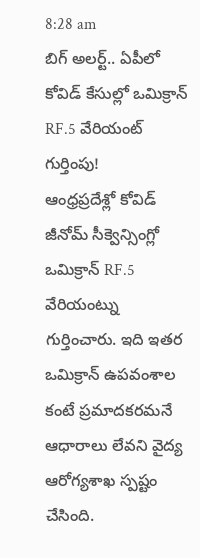8:28 am
బిగ్ అలర్ట్.. ఏపీలో కోవిడ్ కేసుల్లో ఒమిక్రాన్ RF.5 వేరియంట్ గుర్తింపు!
ఆంధ్రప్రదేశ్లో కోవిడ్ జీనోమ్ సీక్వెన్సింగ్లో ఒమిక్రాన్ RF.5 వేరియంట్ను గుర్తించారు. ఇది ఇతర ఒమిక్రాన్ ఉపవంశాల కంటే ప్రమాదకరమనే ఆధారాలు లేవని వైద్య ఆరోగ్యశాఖ స్పష్టం చేసింది.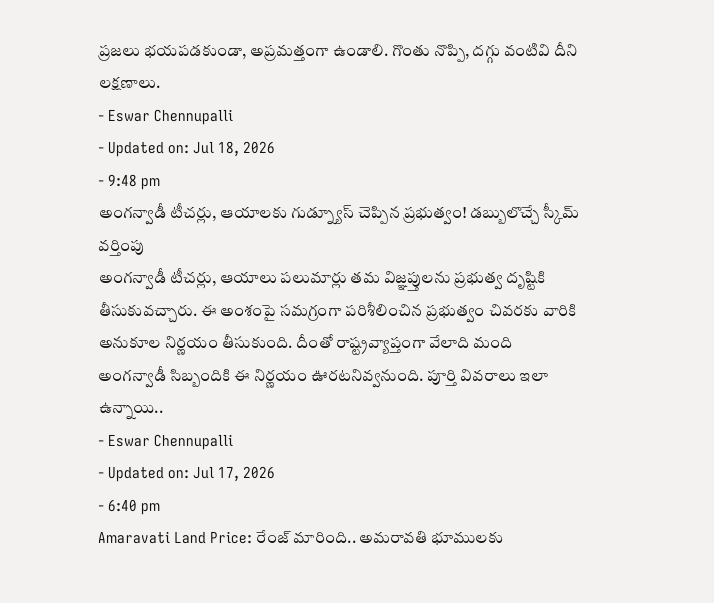ప్రజలు భయపడకుండా, అప్రమత్తంగా ఉండాలి. గొంతు నొప్పి, దగ్గు వంటివి దీని లక్షణాలు.
- Eswar Chennupalli
- Updated on: Jul 18, 2026
- 9:48 pm
అంగన్వాడీ టీచర్లు, ఆయాలకు గుడ్న్యూస్ చెప్పిన ప్రభుత్వం! డబ్బులొచ్చే స్కీమ్ వర్తింపు
అంగన్వాడీ టీచర్లు, ఆయాలు పలుమార్లు తమ విజ్ఞప్తులను ప్రభుత్వ దృష్టికి తీసుకువచ్చారు. ఈ అంశంపై సమగ్రంగా పరిశీలించిన ప్రభుత్వం చివరకు వారికి అనుకూల నిర్ణయం తీసుకుంది. దీంతో రాష్ట్రవ్యాప్తంగా వేలాది మంది అంగన్వాడీ సిబ్బందికి ఈ నిర్ణయం ఊరటనివ్వనుంది. పూర్తి వివరాలు ఇలా ఉన్నాయి..
- Eswar Chennupalli
- Updated on: Jul 17, 2026
- 6:40 pm
Amaravati Land Price: రేంజ్ మారింది.. అమరావతి భూములకు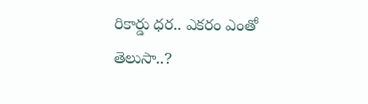రికార్డు ధర.. ఎకరం ఎంతో తెలుసా..?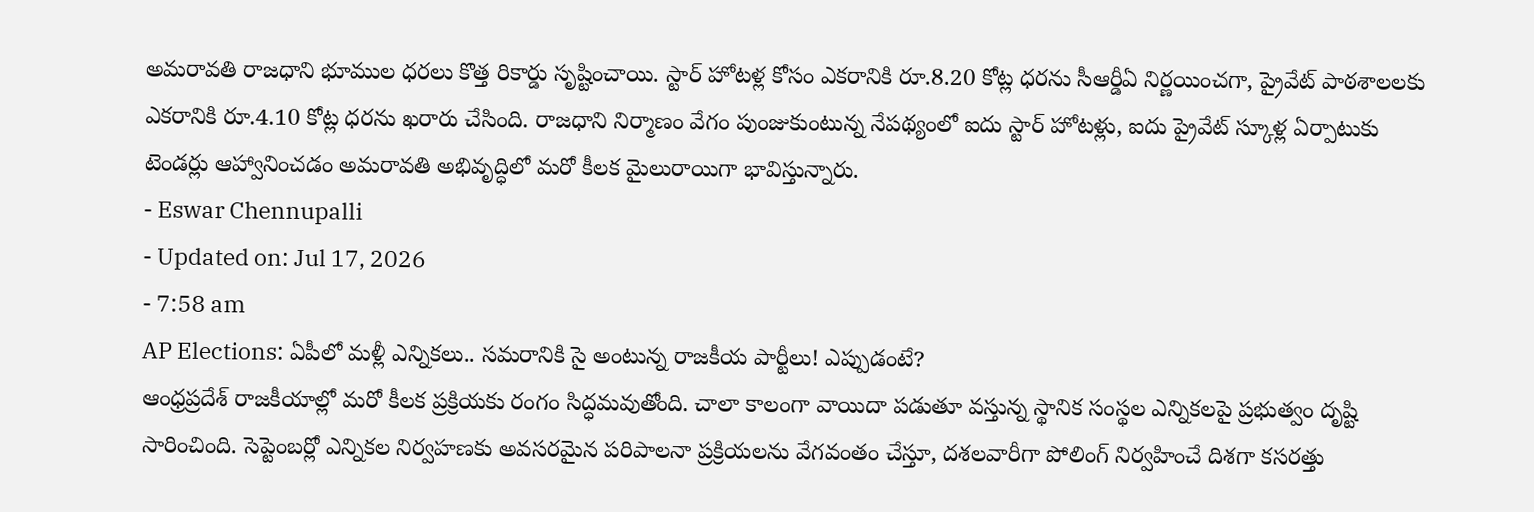అమరావతి రాజధాని భూముల ధరలు కొత్త రికార్డు సృష్టించాయి. స్టార్ హోటళ్ల కోసం ఎకరానికి రూ.8.20 కోట్ల ధరను సీఆర్డీఏ నిర్ణయించగా, ప్రైవేట్ పాఠశాలలకు ఎకరానికి రూ.4.10 కోట్ల ధరను ఖరారు చేసింది. రాజధాని నిర్మాణం వేగం పుంజుకుంటున్న నేపథ్యంలో ఐదు స్టార్ హోటళ్లు, ఐదు ప్రైవేట్ స్కూళ్ల ఏర్పాటుకు టెండర్లు ఆహ్వానించడం అమరావతి అభివృద్ధిలో మరో కీలక మైలురాయిగా భావిస్తున్నారు.
- Eswar Chennupalli
- Updated on: Jul 17, 2026
- 7:58 am
AP Elections: ఏపీలో మళ్లీ ఎన్నికలు.. సమరానికి సై అంటున్న రాజకీయ పార్టీలు! ఎప్పుడంటే?
ఆంధ్రప్రదేశ్ రాజకీయాల్లో మరో కీలక ప్రక్రియకు రంగం సిద్ధమవుతోంది. చాలా కాలంగా వాయిదా పడుతూ వస్తున్న స్థానిక సంస్థల ఎన్నికలపై ప్రభుత్వం దృష్టి సారించింది. సెప్టెంబర్లో ఎన్నికల నిర్వహణకు అవసరమైన పరిపాలనా ప్రక్రియలను వేగవంతం చేస్తూ, దశలవారీగా పోలింగ్ నిర్వహించే దిశగా కసరత్తు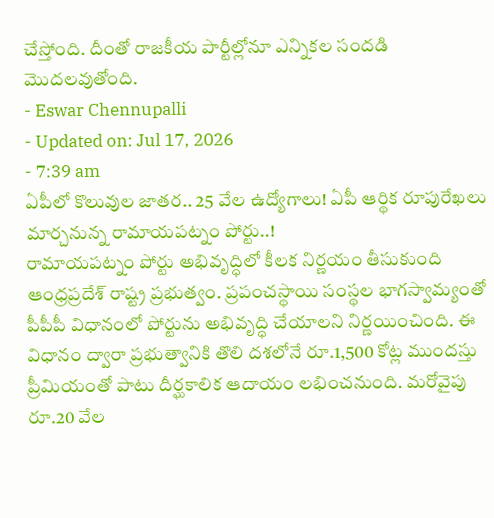చేస్తోంది. దీంతో రాజకీయ పార్టీల్లోనూ ఎన్నికల సందడి మొదలవుతోంది.
- Eswar Chennupalli
- Updated on: Jul 17, 2026
- 7:39 am
ఏపీలో కొలువుల జాతర.. 25 వేల ఉద్యోగాలు! ఏపీ ఆర్థిక రూపురేఖలు మార్చనున్న రామాయపట్నం పోర్టు..!
రామాయపట్నం పోర్టు అభివృద్ధిలో కీలక నిర్ణయం తీసుకుంది ఆంధ్రప్రదేశ్ రాష్ట్ర ప్రభుత్వం. ప్రపంచస్థాయి సంస్థల భాగస్వామ్యంతో పీపీపీ విధానంలో పోర్టును అభివృద్ధి చేయాలని నిర్ణయించింది. ఈ విధానం ద్వారా ప్రభుత్వానికి తొలి దశలోనే రూ.1,500 కోట్ల ముందస్తు ప్రీమియంతో పాటు దీర్ఘకాలిక ఆదాయం లభించనుంది. మరోవైపు రూ.20 వేల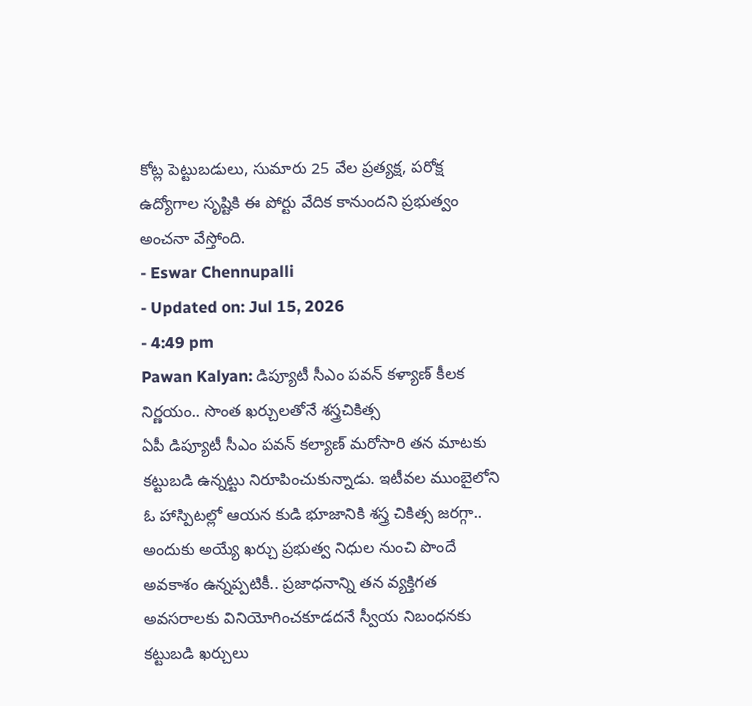కోట్ల పెట్టుబడులు, సుమారు 25 వేల ప్రత్యక్ష, పరోక్ష ఉద్యోగాల సృష్టికి ఈ పోర్టు వేదిక కానుందని ప్రభుత్వం అంచనా వేస్తోంది.
- Eswar Chennupalli
- Updated on: Jul 15, 2026
- 4:49 pm
Pawan Kalyan: డిప్యూటీ సీఎం పవన్ కళ్యాణ్ కీలక నిర్ణయం.. సొంత ఖర్చులతోనే శస్త్రచికిత్స
ఏపీ డిప్యూటీ సీఎం పవన్ కల్యాణ్ మరోసారి తన మాటకు కట్టుబడి ఉన్నట్టు నిరూపించుకున్నాడు. ఇటీవల ముంబైలోని ఓ హాస్పిటల్లో ఆయన కుడి భూజానికి శస్త్ర చికిత్స జరగ్గా.. అందుకు అయ్యే ఖర్చు ప్రభుత్వ నిధుల నుంచి పొందే అవకాశం ఉన్నప్పటికీ.. ప్రజాధనాన్ని తన వ్యక్తిగత అవసరాలకు వినియోగించకూడదనే స్వీయ నిబంధనకు కట్టుబడి ఖర్చులు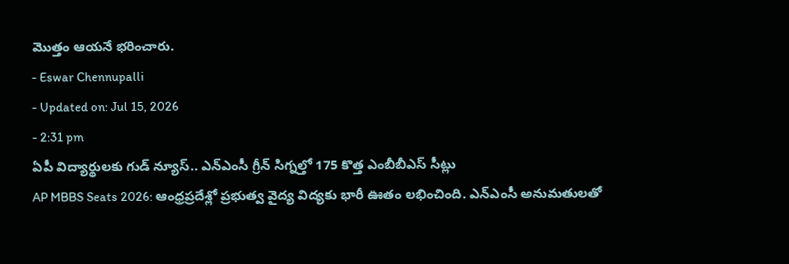మొత్తం ఆయనే భరించారు.
- Eswar Chennupalli
- Updated on: Jul 15, 2026
- 2:31 pm
ఏపీ విద్యార్థులకు గుడ్ న్యూస్.. ఎన్ఎంసీ గ్రీన్ సిగ్నల్తో 175 కొత్త ఎంబీబీఎస్ సీట్లు
AP MBBS Seats 2026: ఆంధ్రప్రదేశ్లో ప్రభుత్వ వైద్య విద్యకు భారీ ఊతం లభించింది. ఎన్ఎంసీ అనుమతులతో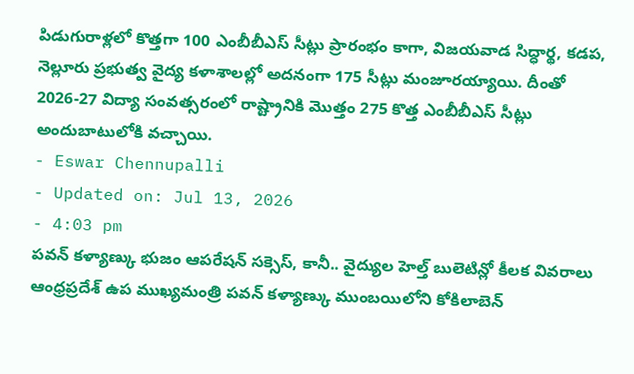పిడుగురాళ్లలో కొత్తగా 100 ఎంబీబీఎస్ సీట్లు ప్రారంభం కాగా, విజయవాడ సిద్ధార్థ, కడప, నెల్లూరు ప్రభుత్వ వైద్య కళాశాలల్లో అదనంగా 175 సీట్లు మంజూరయ్యాయి. దీంతో 2026-27 విద్యా సంవత్సరంలో రాష్ట్రానికి మొత్తం 275 కొత్త ఎంబీబీఎస్ సీట్లు అందుబాటులోకి వచ్చాయి.
- Eswar Chennupalli
- Updated on: Jul 13, 2026
- 4:03 pm
పవన్ కళ్యాణ్కు భుజం ఆపరేషన్ సక్సెస్, కానీ.. వైద్యుల హెల్త్ బులెటిన్లో కీలక వివరాలు
ఆంధ్రప్రదేశ్ ఉప ముఖ్యమంత్రి పవన్ కళ్యాణ్కు ముంబయిలోని కోకిలాబెన్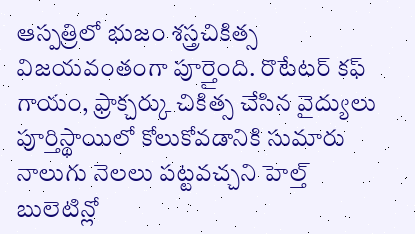ఆస్పత్రిలో భుజం శస్త్రచికిత్స విజయవంతంగా పూర్తైంది. రొటేటర్ కఫ్ గాయం, ఫ్రాక్చర్కు చికిత్స చేసిన వైద్యులు పూర్తిస్థాయిలో కోలుకోవడానికి సుమారు నాలుగు నెలలు పట్టవచ్చని హెల్త్ బులెటిన్లో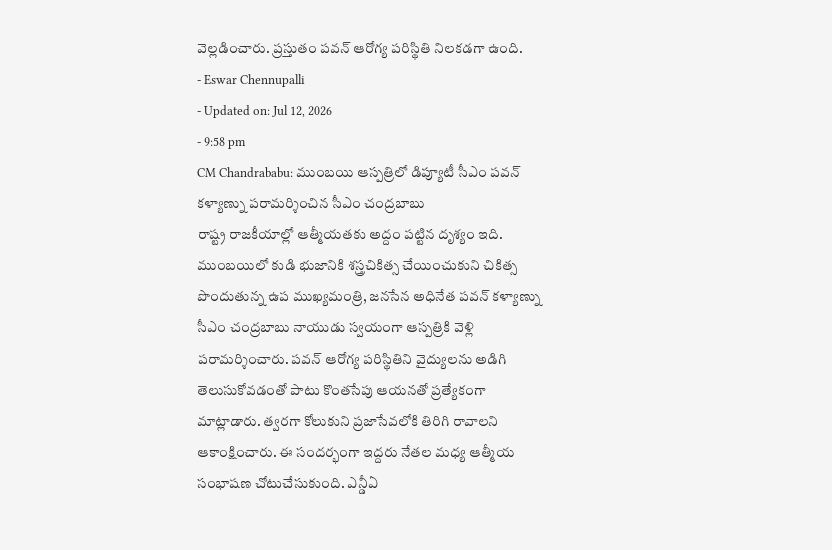వెల్లడించారు. ప్రస్తుతం పవన్ ఆరోగ్య పరిస్థితి నిలకడగా ఉంది.
- Eswar Chennupalli
- Updated on: Jul 12, 2026
- 9:58 pm
CM Chandrababu: ముంబయి ఆస్పత్రిలో డిప్యూటీ సీఎం పవన్ కళ్యాణ్ను పరామర్శించిన సీఎం చంద్రబాబు
రాష్ట్ర రాజకీయాల్లో ఆత్మీయతకు అద్దం పట్టిన దృశ్యం ఇది. ముంబయిలో కుడి భుజానికి శస్త్రచికిత్స చేయించుకుని చికిత్స పొందుతున్న ఉప ముఖ్యమంత్రి, జనసేన అధినేత పవన్ కళ్యాణ్ను సీఎం చంద్రబాబు నాయుడు స్వయంగా ఆస్పత్రికి వెళ్లి పరామర్శించారు. పవన్ ఆరోగ్య పరిస్థితిని వైద్యులను అడిగి తెలుసుకోవడంతో పాటు కొంతసేపు ఆయనతో ప్రత్యేకంగా మాట్లాడారు. త్వరగా కోలుకుని ప్రజాసేవలోకి తిరిగి రావాలని ఆకాంక్షించారు. ఈ సందర్భంగా ఇద్దరు నేతల మధ్య ఆత్మీయ సంభాషణ చోటుచేసుకుంది. ఎన్డీఏ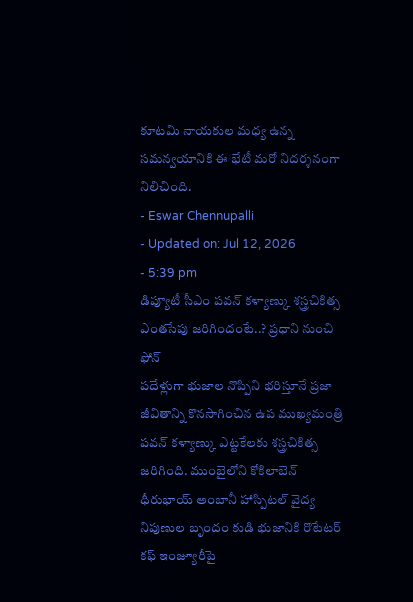కూటమి నాయకుల మధ్య ఉన్న సమన్వయానికి ఈ భేటీ మరో నిదర్శనంగా నిలిచింది.
- Eswar Chennupalli
- Updated on: Jul 12, 2026
- 5:39 pm
డిప్యూటీ సీఎం పవన్ కళ్యాణ్కు శస్త్రచికిత్స ఎంతసేపు జరిగిందంటే..? ప్రధాని నుంచి ఫోన్
పదేళ్లుగా భుజాల నొప్పిని భరిస్తూనే ప్రజా జీవితాన్ని కొనసాగించిన ఉప ముఖ్యమంత్రి పవన్ కళ్యాణ్కు ఎట్టకేలకు శస్త్రచికిత్స జరిగింది. ముంబైలోని కోకిలాబెన్ ధీరుభాయ్ అంబానీ హాస్పిటల్ వైద్య నిపుణుల బృందం కుడి భుజానికి రొటేటర్ కఫ్ ఇంజ్యూరీపై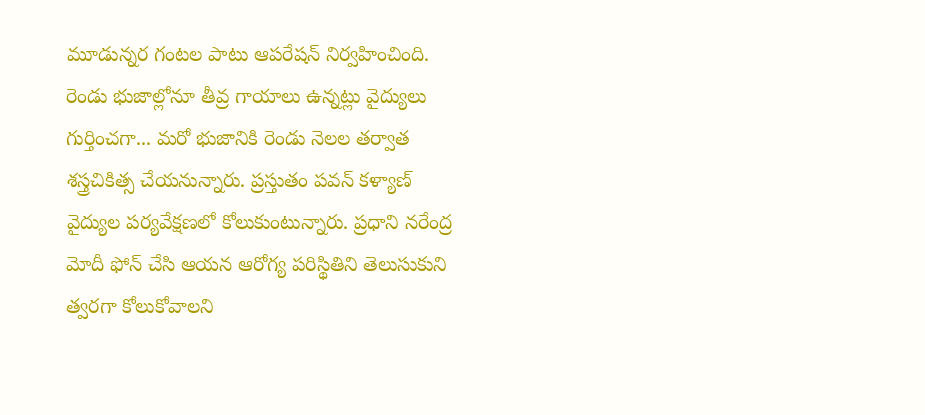మూడున్నర గంటల పాటు ఆపరేషన్ నిర్వహించింది. రెండు భుజాల్లోనూ తీవ్ర గాయాలు ఉన్నట్లు వైద్యులు గుర్తించగా... మరో భుజానికి రెండు నెలల తర్వాత శస్త్రచికిత్స చేయనున్నారు. ప్రస్తుతం పవన్ కళ్యాణ్ వైద్యుల పర్యవేక్షణలో కోలుకుంటున్నారు. ప్రధాని నరేంద్ర మోదీ ఫోన్ చేసి ఆయన ఆరోగ్య పరిస్థితిని తెలుసుకుని త్వరగా కోలుకోవాలని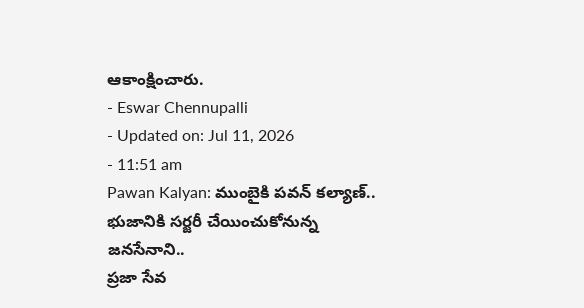ఆకాంక్షించారు.
- Eswar Chennupalli
- Updated on: Jul 11, 2026
- 11:51 am
Pawan Kalyan: ముంబైకి పవన్ కల్యాణ్.. భుజానికి సర్జరీ చేయించుకోనున్న జనసేనాని..
ప్రజా సేవ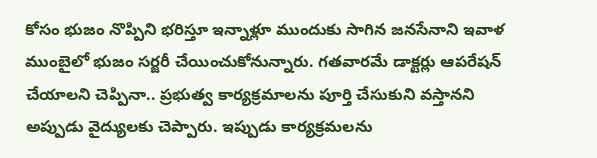కోసం భుజం నొప్పిని భరిస్తూ ఇన్నాళ్లూ ముందుకు సాగిన జనసేనాని ఇవాళ ముంబైలో భుజం సర్జరీ చేయించుకోనున్నారు. గతవారమే డాక్టర్లు ఆపరేషన్ చేయాలని చెప్పినా.. ప్రభుత్వ కార్యక్రమాలను పూర్తి చేసుకుని వస్తానని అప్పుడు వైద్యులకు చెప్పారు. ఇప్పుడు కార్యక్రమలను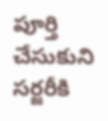పూర్తి చేసుకుని సర్జరీకి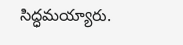సిద్ధమయ్యారు.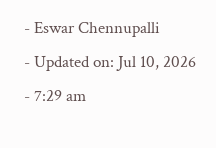- Eswar Chennupalli
- Updated on: Jul 10, 2026
- 7:29 am